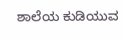ಶಾಲೆಯ ಕುಡಿಯುವ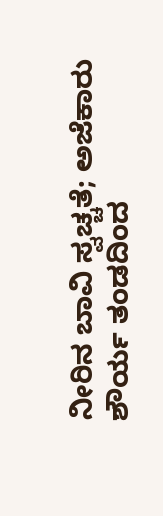ನೀರಿನ ಬಾವಿ ಸ್ವಚ್ಚತೆ; ಅಜೆಕಾರು ಶೌರ್ಯ ತಂಡದಿಂದ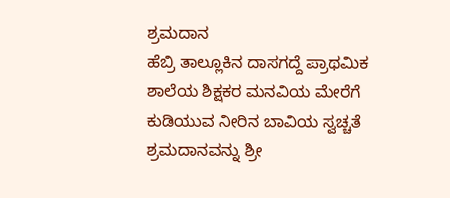ಶ್ರಮದಾನ
ಹೆಬ್ರಿ ತಾಲ್ಲೂಕಿನ ದಾಸಗದ್ದೆ ಪ್ರಾಥಮಿಕ ಶಾಲೆಯ ಶಿಕ್ಷಕರ ಮನವಿಯ ಮೇರೆಗೆ ಕುಡಿಯುವ ನೀರಿನ ಬಾವಿಯ ಸ್ವಚ್ಚತೆ ಶ್ರಮದಾನವನ್ನು ಶ್ರೀ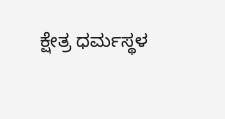ಕ್ಷೇತ್ರ ಧರ್ಮಸ್ಥಳ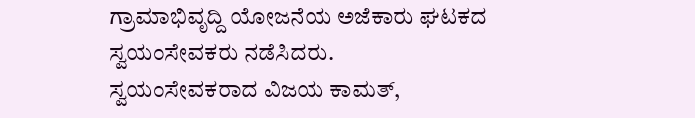ಗ್ರಾಮಾಭಿವೃದ್ದಿ ಯೋಜನೆಯ ಅಜೆಕಾರು ಘಟಕದ ಸ್ವಯಂಸೇವಕರು ನಡೆಸಿದರು.
ಸ್ವಯಂಸೇವಕರಾದ ವಿಜಯ ಕಾಮತ್,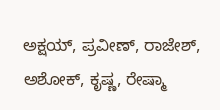ಅಕ್ಷಯ್, ಪ್ರವೀಣ್, ರಾಜೇಶ್, ಅಶೋಕ್, ಕೃಷ್ಣ, ರೇಷ್ಮಾ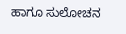ಹಾಗೂ ಸುಲೋಚನ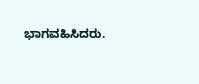ಭಾಗವಹಿಸಿದರು.